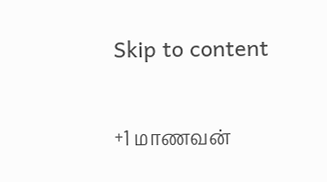Skip to content

+1 மாணவன்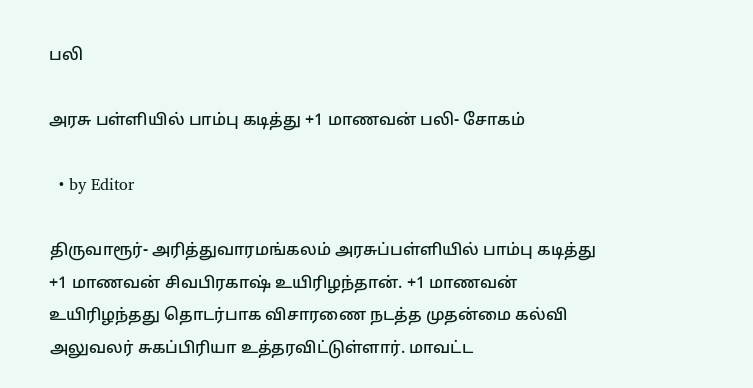பலி

அரசு பள்ளியில் பாம்பு கடித்து +1 மாணவன் பலி- சோகம்

  • by Editor

திருவாரூர்- அரித்துவாரமங்கலம் அரசுப்பள்ளியில் பாம்பு கடித்து +1 மாணவன் சிவபிரகாஷ் உயிரிழந்தான். +1 மாணவன் உயிரிழந்தது தொடர்பாக விசாரணை நடத்த முதன்மை கல்வி அலுவலர் சுகப்பிரியா உத்தரவிட்டுள்ளார். மாவட்ட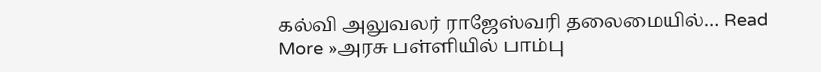கல்வி அலுவலர் ராஜேஸ்வரி தலைமையில்… Read More »அரசு பள்ளியில் பாம்பு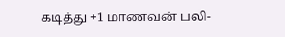கடித்து +1 மாணவன் பலி-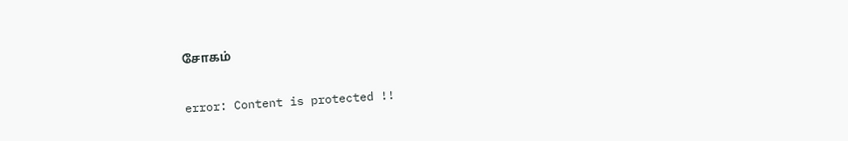சோகம்

error: Content is protected !!